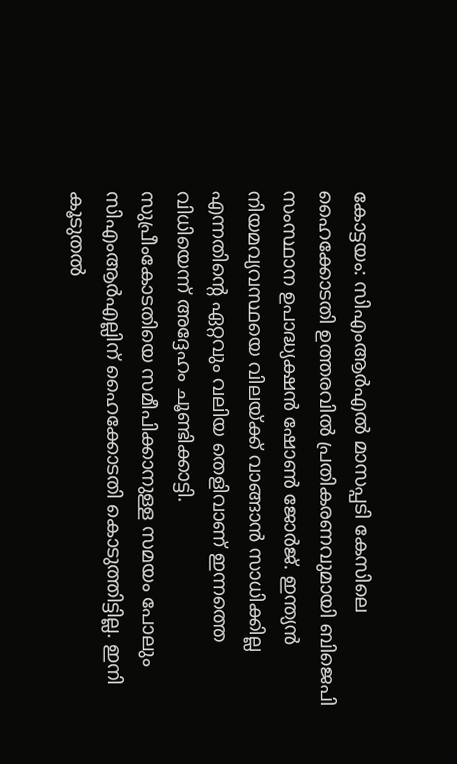കോട്ടയം: സിഎംആർഎൽ മാസപ്പടി കേസിലെ ഹൈക്കോടതി ഉത്തരവിൽ പ്രതികരണവുമായി ബിജെപി സംസ്ഥാന ഉപാദ്ധ്യക്ഷൻ ഷോൺ ജോർജ്. ഇന്ത്യൻ നിയമവ്യവസ്ഥയെ വിലയ്ക്ക് വാങ്ങാൻ സാധിക്കില്ല എന്നതിന്റെ ഏറ്റവും വലിയ തെളിവാണ് ഇന്നത്തെ വിധിയെന്ന് അദ്ദേഹം ചൂണ്ടിക്കാട്ടി.
സുപ്രീംകോടതിയെ സമീപിക്കാനുള്ള സമയം പോലും സിഎംആർഎല്ലിന് ഹൈക്കോടതി കൊടുത്തിട്ടില്ല. ഇനി കൂടുതൽ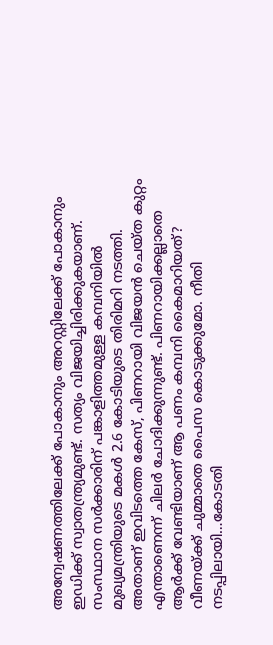അന്വേഷണത്തിലേക്ക് പോകാനും അറസ്റ്റിലേക്ക് പോകാനും ഇഡിക്ക് സ്വാതന്ത്ര്യമുണ്ട്. സത്യം വിജയിച്ചിരിക്കുകയാണ്.
സംസ്ഥാന സർക്കാരിന് പങ്കാളിത്തമുള്ള കമ്പനിയിൽ മുഖ്യമന്ത്രിയുടെ മകൾ 2.6 കോടിയുടെ തിരിമറി നടത്തി. അതാണ് ഇവിടത്തെ കേസ്, പിണറായി വിജയൻ ചെയ്ത കുറ്റം എന്താണെന്ന് ചിലർ ചോദിക്കുന്നുണ്ട്. പിണറായിക്കല്ലാതെ ആർക്ക് വേണ്ടിയാണ് ആ പണം കമ്പനി കൈമാറിയത്? വീണയ്ക്ക് ചുമ്മാതെ പൈസ കൊടുക്കുമോ. നീതി നടപ്പിലായി…കോടതി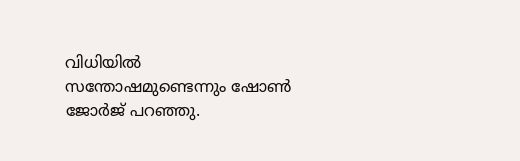വിധിയിൽ സന്തോഷമുണ്ടെന്നും ഷോൺ ജോർജ് പറഞ്ഞു.